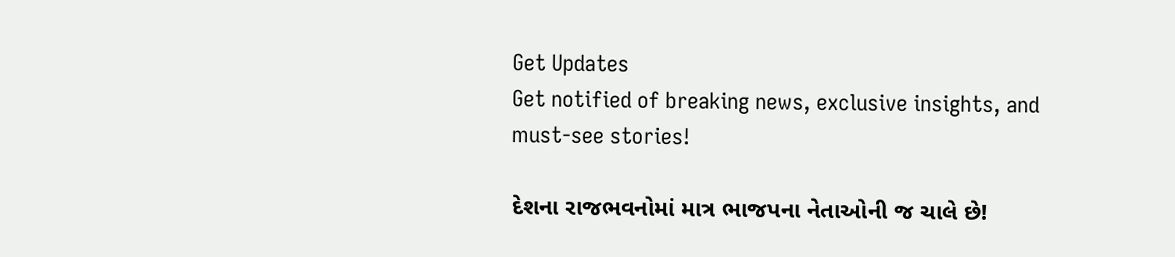Get Updates
Get notified of breaking news, exclusive insights, and must-see stories!

દેશના રાજભવનોમાં માત્ર ભાજપના નેતાઓની જ ચાલે છે!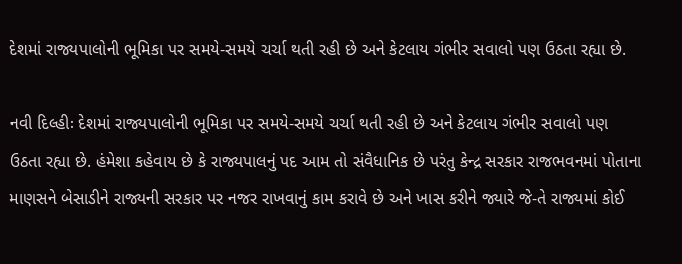દેશમાં રાજ્યપાલોની ભૂમિકા પર સમયે-સમયે ચર્ચા થતી રહી છે અને કેટલાય ગંભીર સવાલો પણ ઉઠતા રહ્યા છે.

નવી દિલ્હીઃ દેશમાં રાજ્યપાલોની ભૂમિકા પર સમયે-સમયે ચર્ચા થતી રહી છે અને કેટલાય ગંભીર સવાલો પણ ઉઠતા રહ્યા છે. હંમેશા કહેવાય છે કે રાજ્યપાલનું પદ આમ તો સંવૈધાનિક છે પરંતુ કેન્દ્ર સરકાર રાજભવનમાં પોતાના માણસને બેસાડીને રાજ્યની સરકાર પર નજર રાખવાનું કામ કરાવે છે અને ખાસ કરીને જ્યારે જે-તે રાજ્યમાં કોઈ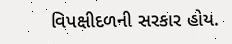વિપક્ષીદળની સરકાર હોય.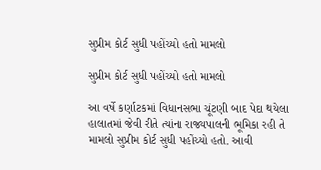સુપ્રીમ કોર્ટ સુધી પહોંચ્યો હતો મામલો

સુપ્રીમ કોર્ટ સુધી પહોંચ્યો હતો મામલો

આ વર્ષે કર્ણાટકમાં વિધાનસભા ચૂંટણી બાદ પેદા થયેલા હાલાતમાં જેવી રીતે ત્યાંના રાજ્યપાલની ભૂમિકા રહી તે મામલો સુપ્રીમ કોર્ટ સુધી પહોંચ્યો હતો. આવી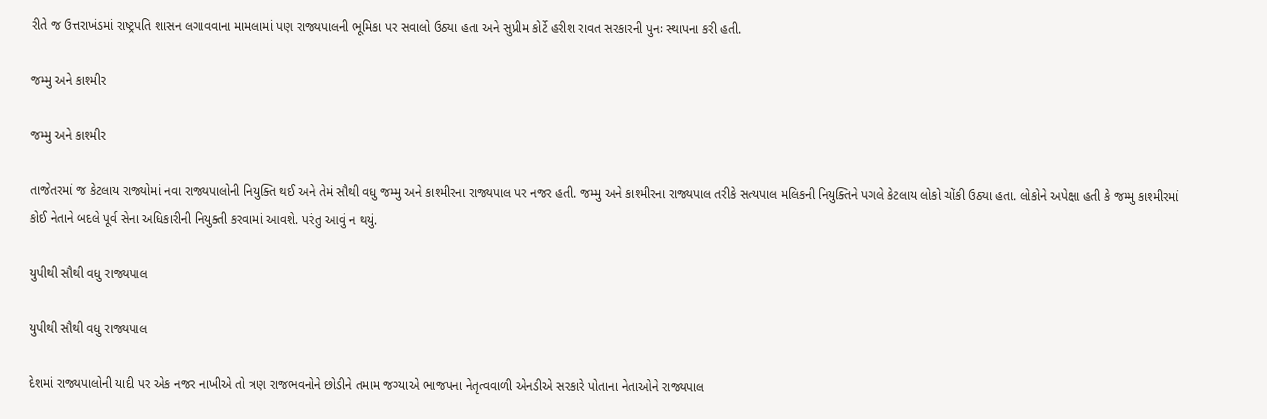રીતે જ ઉત્તરાખંડમાં રાષ્ટ્રપતિ શાસન લગાવવાના મામલામાં પણ રાજ્યપાલની ભૂમિકા પર સવાલો ઉઠ્યા હતા અને સુપ્રીમ કોર્ટે હરીશ રાવત સરકારની પુનઃ સ્થાપના કરી હતી.

જમ્મુ અને કાશ્મીર

જમ્મુ અને કાશ્મીર

તાજેતરમાં જ કેટલાય રાજ્યોમાં નવા રાજ્યપાલોની નિયુક્તિ થઈ અને તેમં સૌથી વધુ જમ્મુ અને કાશ્મીરના રાજ્યપાલ પર નજર હતી. જમ્મુ અને કાશ્મીરના રાજ્યપાલ તરીકે સત્યપાલ મલિકની નિયુક્તિને પગલે કેટલાય લોકો ચોંકી ઉઠ્યા હતા. લોકોને અપેક્ષા હતી કે જમ્મુ કાશ્મીરમાં કોઈ નેતાને બદલે પૂર્વ સેના અધિકારીની નિયુક્તી કરવામાં આવશે. પરંતુ આવું ન થયું.

યુપીથી સૌથી વધુ રાજ્યપાલ

યુપીથી સૌથી વધુ રાજ્યપાલ

દેશમાં રાજ્યપાલોની યાદી પર એક નજર નાખીએ તો ત્રણ રાજભવનોને છોડીને તમામ જગ્યાએ ભાજપના નેતૃત્વવાળી એનડીએ સરકારે પોતાના નેતાઓને રાજ્યપાલ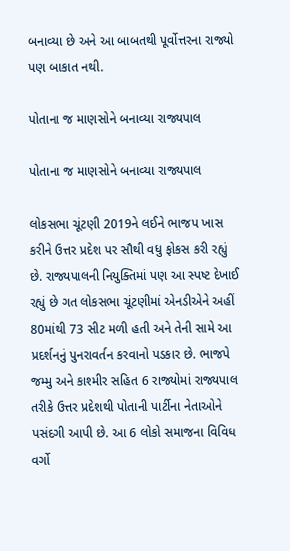બનાવ્યા છે અને આ બાબતથી પૂર્વોત્તરના રાજ્યો પણ બાકાત નથી.

પોતાના જ માણસોને બનાવ્યા રાજ્યપાલ

પોતાના જ માણસોને બનાવ્યા રાજ્યપાલ

લોકસભા ચૂંટણી 2019ને લઈને ભાજપ ખાસ કરીને ઉત્તર પ્રદેશ પર સૌથી વધુ ફોકસ કરી રહ્યું છે. રાજ્યપાલની નિયુક્તિમાં પણ આ સ્પષ્ટ દેખાઈ રહ્યું છે ગત લોકસભા ચૂંટણીમાં એનડીએને અહીં 80માંથી 73 સીટ મળી હતી અને તેની સામે આ પ્રદર્શનનું પુનરાવર્તન કરવાનો પડકાર છે. ભાજપે જમ્મુ અને કાશ્મીર સહિત 6 રાજ્યોમાં રાજ્યપાલ તરીકે ઉત્તર પ્રદેશથી પોતાની પાર્ટીના નેતાઓને પસંદગી આપી છે. આ 6 લોકો સમાજના વિવિધ વર્ગો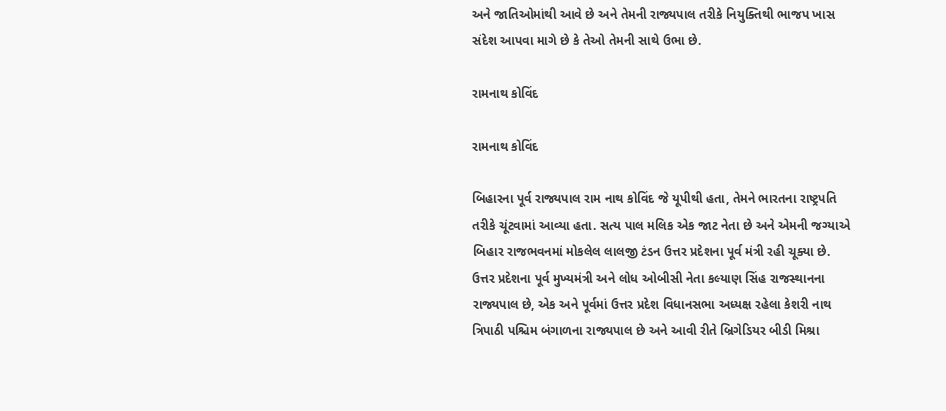અને જાતિઓમાંથી આવે છે અને તેમની રાજ્યપાલ તરીકે નિયુક્તિથી ભાજપ ખાસ સંદેશ આપવા માગે છે કે તેઓ તેમની સાથે ઉભા છે.

રામનાથ કોવિંદ

રામનાથ કોવિંદ

બિહારના પૂર્વ રાજ્યપાલ રામ નાથ કોવિંદ જે યૂપીથી હતા, તેમને ભારતના રાષ્ટ્રપતિ તરીકે ચૂંટવામાં આવ્યા હતા. સત્ય પાલ મલિક એક જાટ નેતા છે અને એમની જગ્યાએ બિહાર રાજભવનમાં મોકલેલ લાલજી ટંડન ઉત્તર પ્રદેશના પૂર્વ મંત્રી રહી ચૂક્યા છે. ઉત્તર પ્રદેશના પૂર્વ મુખ્યમંત્રી અને લોધ ઓબીસી નેતા કલ્યાણ સિંહ રાજસ્થાનના રાજ્યપાલ છે, એક અને પૂર્વમાં ઉત્તર પ્રદેશ વિધાનસભા અધ્યક્ષ રહેલા કેશરી નાથ ત્રિપાઠી પશ્ચિમ બંગાળના રાજ્યપાલ છે અને આવી રીતે બ્રિગેડિયર બીડી મિશ્રા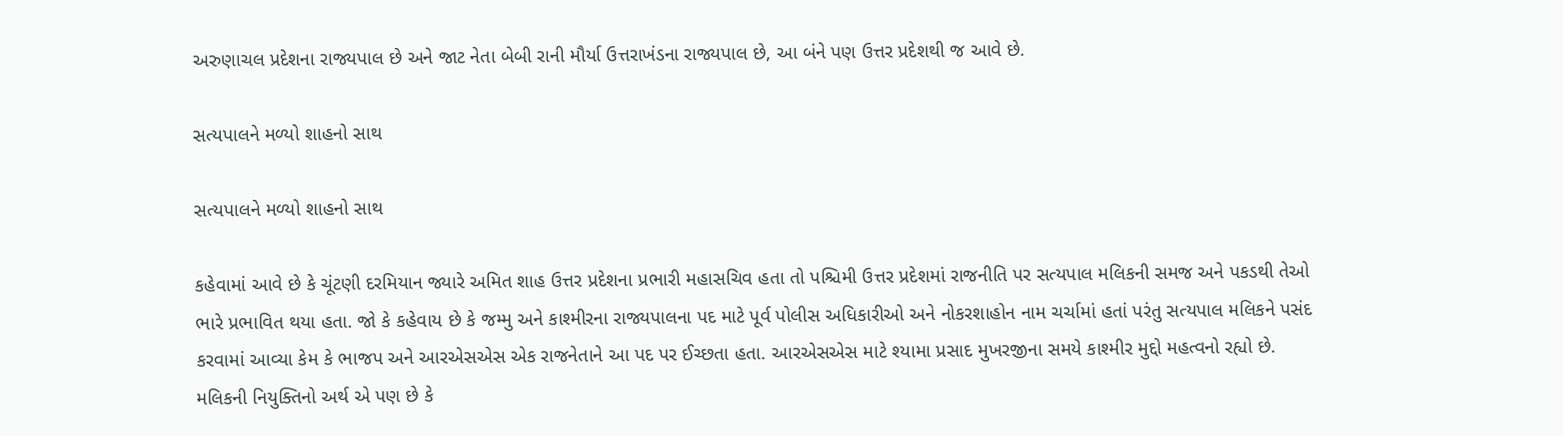અરુણાચલ પ્રદેશના રાજ્યપાલ છે અને જાટ નેતા બેબી રાની મૌર્યા ઉત્તરાખંડના રાજ્યપાલ છે, આ બંને પણ ઉત્તર પ્રદેશથી જ આવે છે.

સત્યપાલને મળ્યો શાહનો સાથ

સત્યપાલને મળ્યો શાહનો સાથ

કહેવામાં આવે છે કે ચૂંટણી દરમિયાન જ્યારે અમિત શાહ ઉત્તર પ્રદેશના પ્રભારી મહાસચિવ હતા તો પશ્ચિમી ઉત્તર પ્રદેશમાં રાજનીતિ પર સત્યપાલ મલિકની સમજ અને પકડથી તેઓ ભારે પ્રભાવિત થયા હતા. જો કે કહેવાય છે કે જમ્મુ અને કાશ્મીરના રાજ્યપાલના પદ માટે પૂર્વ પોલીસ અધિકારીઓ અને નોકરશાહોન નામ ચર્ચામાં હતાં પરંતુ સત્યપાલ મલિકને પસંદ કરવામાં આવ્યા કેમ કે ભાજપ અને આરએસએસ એક રાજનેતાને આ પદ પર ઈચ્છતા હતા. આરએસએસ માટે શ્યામા પ્રસાદ મુખરજીના સમયે કાશ્મીર મુદ્દો મહત્વનો રહ્યો છે. મલિકની નિયુક્તિનો અર્થ એ પણ છે કે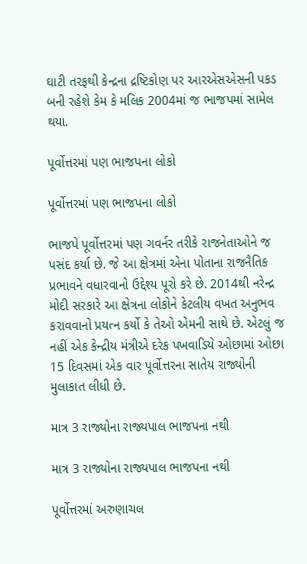ઘાટી તરફથી કેન્દ્રના દ્રષ્ટિકોણ પર આરએસએસની પકડ બની રહેશે કેમ કે મલિક 2004માં જ ભાજપમાં સામેલ થયા.

પૂર્વોત્તરમાં પણ ભાજપના લોકો

પૂર્વોત્તરમાં પણ ભાજપના લોકો

ભાજપે પૂર્વોત્તરમાં પણ ગવર્નર તરીકે રાજનેતાઓને જ પસંદ કર્યા છે. જે આ ક્ષેત્રમાં એના પોતાના રાજનૈતિક પ્રભાવને વધારવાનો ઉદ્દેશ્ય પૂરો કરે છે. 2014થી નરેન્દ્ર મોદી સરકારે આ ક્ષેત્રના લોકોને કેટલીય વખત અનુભવ કરાવવાનો પ્રયત્ન કર્યો કે તેઓ એમની સાથે છે. એટલું જ નહીં એક કેન્દ્રીય મંત્રીએ દરેક પખવાડિયે ઓછામાં ઓછા 15 દિવસમાં એક વાર પૂર્વોત્તરના સાતેય રાજ્યોની મુલાકાત લીધી છે.

માત્ર 3 રાજ્યોના રાજ્યપાલ ભાજપના નથી

માત્ર 3 રાજ્યોના રાજ્યપાલ ભાજપના નથી

પૂર્વોત્તરમાં અરુણાચલ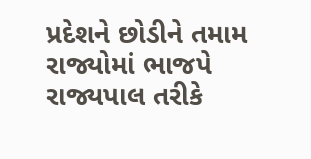પ્રદેશને છોડીને તમામ રાજ્યોમાં ભાજપે રાજ્યપાલ તરીકે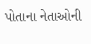પોતાના નેતાઓની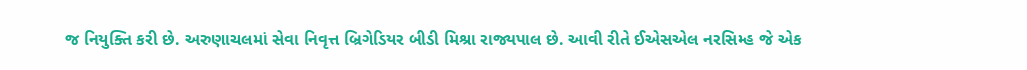જ નિયુક્તિ કરી છે. અરુણાચલમાં સેવા નિવૃત્ત બ્રિગેડિયર બીડી મિશ્રા રાજ્યપાલ છે. આવી રીતે ઈએસએલ નરસિમ્હ જે એક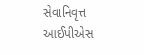સેવાનિવૃત્ત આઈપીએસ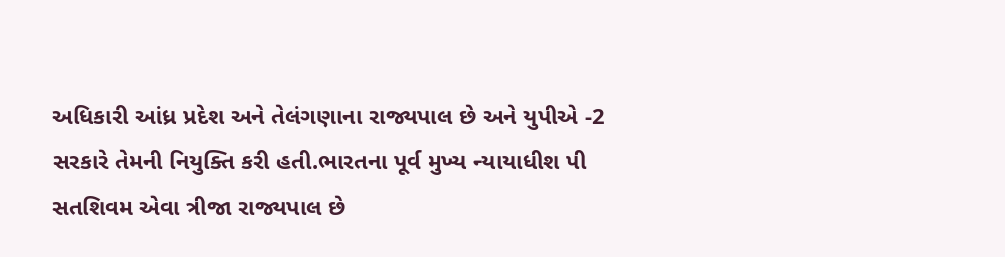અધિકારી આંધ્ર પ્રદેશ અને તેલંગણાના રાજ્યપાલ છે અને યુપીએ -2 સરકારે તેમની નિયુક્તિ કરી હતી.ભારતના પૂર્વ મુખ્ય ન્યાયાધીશ પી સતશિવમ એવા ત્રીજા રાજ્યપાલ છે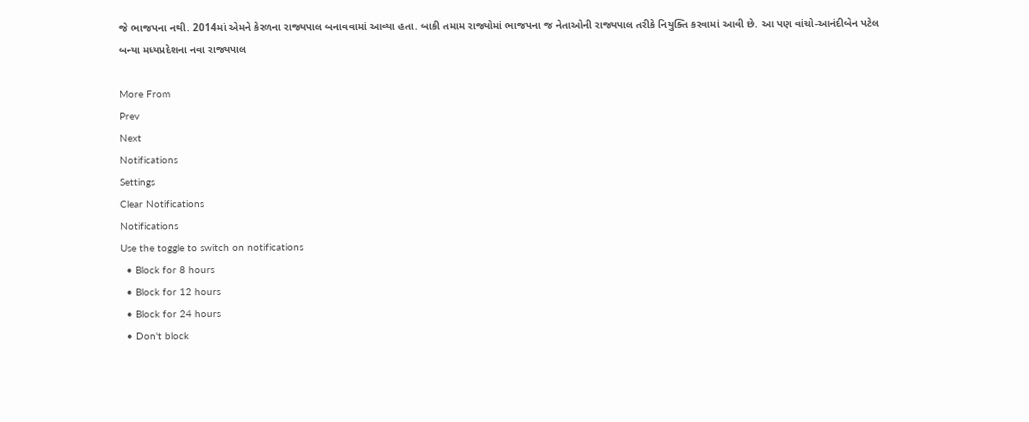જે ભાજપના નથી. 2014માં એમને કેરળના રાજ્યપાલ બનાવવામાં આવ્યા હતા. બાકી તમામ રાજ્યોમાં ભાજપના જ નેતાઓની રાજ્યપાલ તરીકે નિયુક્તિ કરવામાં આવી છે. આ પણ વાંચો-આનંદીબેન પટેલ બન્યા મધ્યપ્રદેશના નવા રાજ્યપાલ

More From
Prev
Next
Notifications
Settings
Clear Notifications
Notifications
Use the toggle to switch on notifications
  • Block for 8 hours
  • Block for 12 hours
  • Block for 24 hours
  • Don't block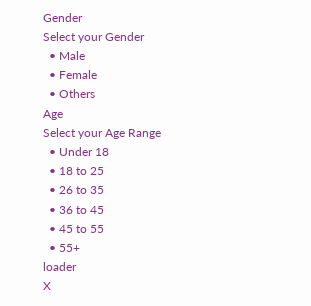Gender
Select your Gender
  • Male
  • Female
  • Others
Age
Select your Age Range
  • Under 18
  • 18 to 25
  • 26 to 35
  • 36 to 45
  • 45 to 55
  • 55+
loader
X